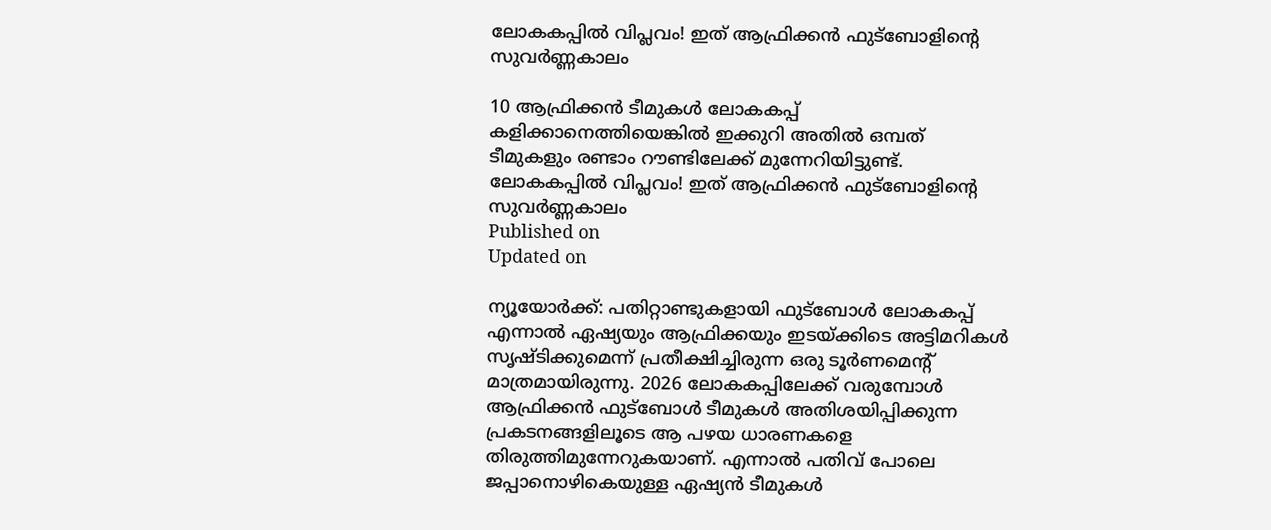ലോകകപ്പിൽ വിപ്ലവം! ഇത് ആഫ്രിക്കൻ ഫുട്ബോളിൻ്റെ സുവർണ്ണകാലം

10 ആഫ്രിക്കൻ ടീമുകൾ ലോകകപ്പ് കളിക്കാനെത്തിയെങ്കിൽ ഇക്കുറി അതിൽ ഒമ്പത് ടീമുകളും രണ്ടാം റൗണ്ടിലേക്ക് മുന്നേറിയിട്ടുണ്ട്.
ലോകകപ്പിൽ വിപ്ലവം! ഇത് ആഫ്രിക്കൻ ഫുട്ബോളിൻ്റെ സുവർണ്ണകാലം
Published on
Updated on

ന്യൂയോർക്ക്: പതിറ്റാണ്ടുകളായി ഫുട്ബോൾ ലോകകപ്പ് എന്നാൽ ഏഷ്യയും ആഫ്രിക്കയും ഇടയ്ക്കിടെ അട്ടിമറികൾ സൃഷ്ടിക്കുമെന്ന് പ്രതീക്ഷിച്ചിരുന്ന ഒരു ടൂർണമെൻ്റ് മാത്രമായിരുന്നു. 2026 ലോകകപ്പിലേക്ക് വരുമ്പോൾ ആഫ്രിക്കൻ ഫുട്ബോൾ ടീമുകൾ അതിശയിപ്പിക്കുന്ന പ്രകടനങ്ങളിലൂടെ ആ പഴയ ധാരണകളെ തിരുത്തിമുന്നേറുകയാണ്. എന്നാൽ പതിവ് പോലെ ജപ്പാനൊഴികെയുള്ള ഏഷ്യൻ ടീമുകൾ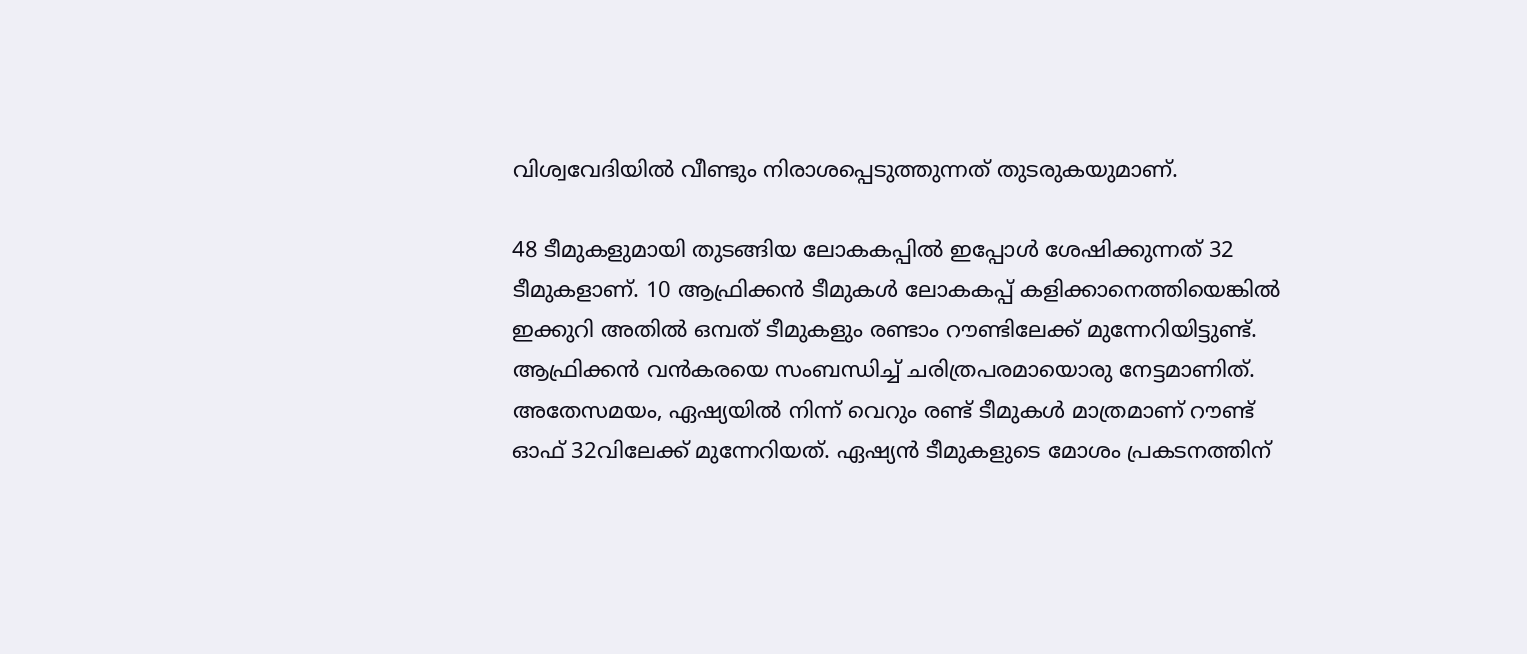വിശ്വവേദിയിൽ വീണ്ടും നിരാശപ്പെടുത്തുന്നത് തുടരുകയുമാണ്.

48 ടീമുകളുമായി തുടങ്ങിയ ലോകകപ്പിൽ ഇപ്പോൾ ശേഷിക്കുന്നത് 32 ടീമുകളാണ്. 10 ആഫ്രിക്കൻ ടീമുകൾ ലോകകപ്പ് കളിക്കാനെത്തിയെങ്കിൽ ഇക്കുറി അതിൽ ഒമ്പത് ടീമുകളും രണ്ടാം റൗണ്ടിലേക്ക് മുന്നേറിയിട്ടുണ്ട്. ആഫ്രിക്കൻ വൻകരയെ സംബന്ധിച്ച് ചരിത്രപരമായൊരു നേട്ടമാണിത്. അതേസമയം, ഏഷ്യയിൽ നിന്ന് വെറും രണ്ട് ടീമുകൾ മാത്രമാണ് റൗണ്ട് ഓഫ് 32വിലേക്ക് മുന്നേറിയത്. ഏഷ്യൻ ടീമുകളുടെ മോശം പ്രകടനത്തിന്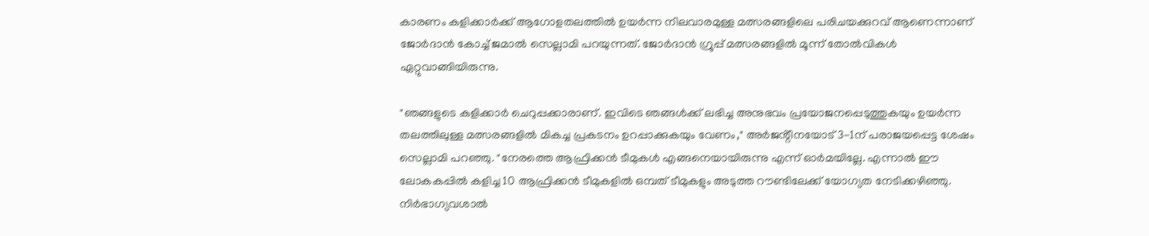കാരണം കളിക്കാർക്ക് ആഗോളതലത്തിൽ ഉയർന്ന നിലവാരമുള്ള മത്സരങ്ങളിലെ പരിചയക്കുറവ് ആണെന്നാണ് ജോർദാൻ കോച്ച് ജമാൽ സെല്ലാമി പറയുന്നത്. ജോർദാൻ ഗ്രൂപ്പ് മത്സരങ്ങളിൽ മൂന്ന് തോൽവികൾ ഏറ്റുവാങ്ങിയിരുന്നു.

"ഞങ്ങളുടെ കളിക്കാർ ചെറുപ്പക്കാരാണ്. ഇവിടെ ഞങ്ങൾക്ക് ലഭിച്ച അനുഭവം പ്രയോജനപ്പെടുത്തുകയും ഉയർന്ന തലത്തിലുള്ള മത്സരങ്ങളിൽ മികച്ച പ്രകടനം ഉറപ്പാക്കുകയും വേണം," അർജൻ്റീനയോട് 3-1ന് പരാജയപ്പെട്ട ശേഷം സെല്ലാമി പറഞ്ഞു. "നേരത്തെ ആഫ്രിക്കൻ ടീമുകൾ എങ്ങനെയായിരുന്നു എന്ന് ഓർമയില്ലേ. എന്നാൽ ഈ ലോകകപ്പിൽ കളിച്ച 10 ആഫ്രിക്കൻ ടീമുകളിൽ ഒമ്പത് ടീമുകളും അടുത്ത റൗണ്ടിലേക്ക് യോഗ്യത നേടിക്കഴിഞ്ഞു. നിർഭാഗ്യവശാൽ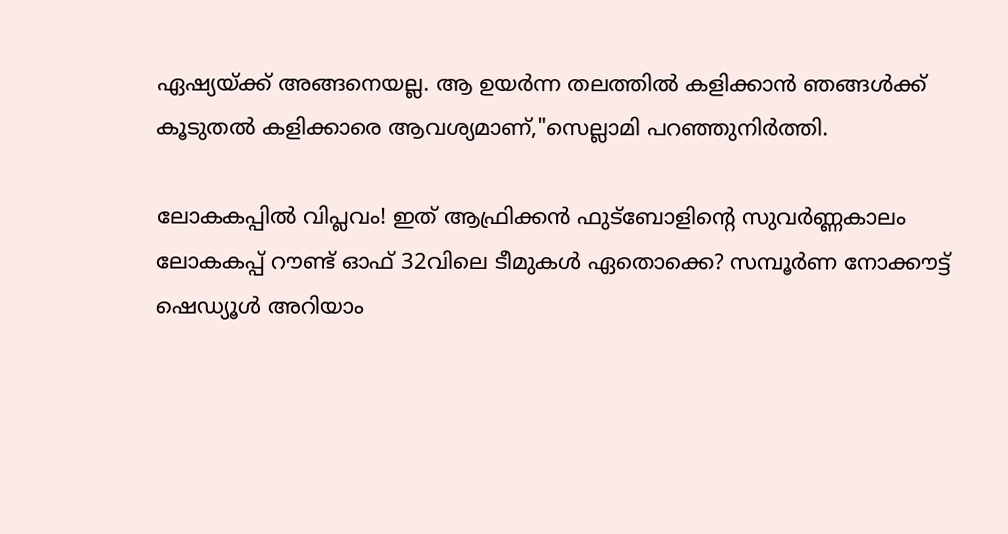ഏഷ്യയ്ക്ക് അങ്ങനെയല്ല. ആ ഉയർന്ന തലത്തിൽ കളിക്കാൻ ഞങ്ങൾക്ക് കൂടുതൽ കളിക്കാരെ ആവശ്യമാണ്,"സെല്ലാമി പറഞ്ഞുനിർത്തി.

ലോകകപ്പിൽ വിപ്ലവം! ഇത് ആഫ്രിക്കൻ ഫുട്ബോളിൻ്റെ സുവർണ്ണകാലം
ലോകകപ്പ് റൗണ്ട് ഓഫ് 32വിലെ ടീമുകൾ ഏതൊക്കെ? സമ്പൂർണ നോക്കൗട്ട് ഷെഡ്യൂൾ അറിയാം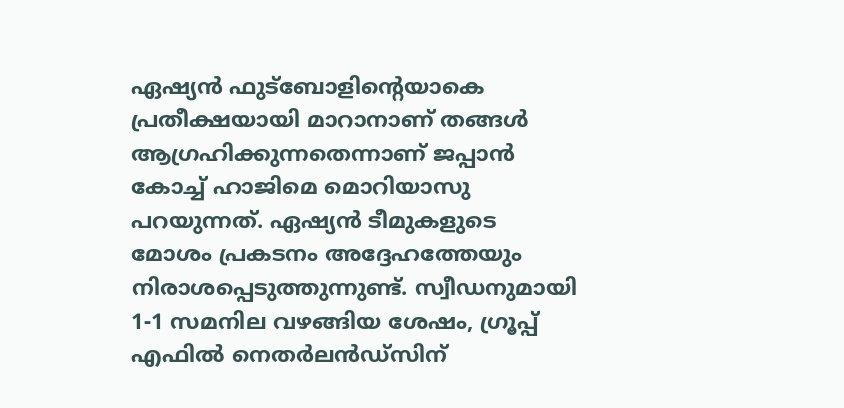ഏഷ്യൻ ഫുട്ബോളിൻ്റെയാകെ പ്രതീക്ഷയായി മാറാനാണ് തങ്ങൾ ആഗ്രഹിക്കുന്നതെന്നാണ് ജപ്പാൻ കോച്ച് ഹാജിമെ മൊറിയാസു പറയുന്നത്. ഏഷ്യൻ ടീമുകളുടെ മോശം പ്രകടനം അദ്ദേഹത്തേയും നിരാശപ്പെടുത്തുന്നുണ്ട്. സ്വീഡനുമായി 1-1 സമനില വഴങ്ങിയ ശേഷം, ഗ്രൂപ്പ് എഫിൽ നെതർലൻഡ്‌സിന്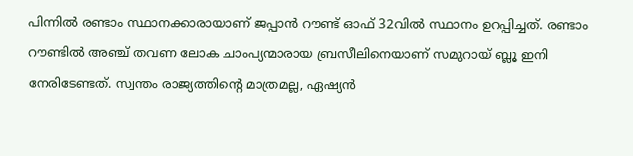പിന്നിൽ രണ്ടാം സ്ഥാനക്കാരായാണ് ജപ്പാൻ റൗണ്ട് ഓഫ് 32വിൽ സ്ഥാനം ഉറപ്പിച്ചത്. രണ്ടാം റൗണ്ടിൽ അഞ്ച് തവണ ലോക ചാംപ്യന്മാരായ ബ്രസീലിനെയാണ് സമുറായ് ബ്ലൂ ഇനി നേരിടേണ്ടത്. സ്വന്തം രാജ്യത്തിൻ്റെ മാത്രമല്ല, ഏഷ്യൻ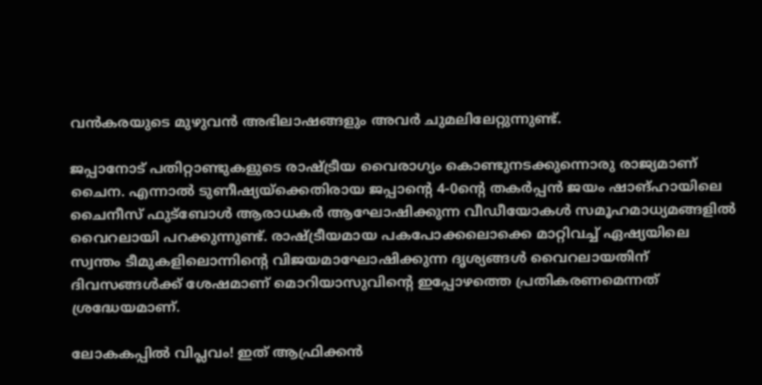വൻകരയുടെ മുഴുവൻ അഭിലാഷങ്ങളും അവർ ചുമലിലേറ്റുന്നുണ്ട്.

ജപ്പാനോട് പതിറ്റാണ്ടുകളുടെ രാഷ്ട്രീയ വൈരാഗ്യം കൊണ്ടുനടക്കുന്നൊരു രാജ്യമാണ് ചൈന. എന്നാൽ ടുണീഷ്യയ്ക്കെതിരായ ജപ്പാൻ്റെ 4-0ൻ്റെ തകർപ്പൻ ജയം ഷാങ്ഹായിലെ ചൈനീസ് ഫുട്ബോൾ ആരാധകർ ആഘോഷിക്കുന്ന വീഡീയോകൾ സമൂഹമാധ്യമങ്ങളിൽ വൈറലായി പറക്കുന്നുണ്ട്. രാഷ്ട്രീയമായ പകപോക്കലൊക്കെ മാറ്റിവച്ച് ഏഷ്യയിലെ സ്വന്തം ടീമുകളിലൊന്നിൻ്റെ വിജയമാഘോഷിക്കുന്ന ദൃശ്യങ്ങൾ വൈറലായതിന് ദിവസങ്ങൾക്ക് ശേഷമാണ് മൊറിയാസുവിൻ്റെ ഇപ്പോഴത്തെ പ്രതികരണമെന്നത് ശ്രദ്ധേയമാണ്.

ലോകകപ്പിൽ വിപ്ലവം! ഇത് ആഫ്രിക്കൻ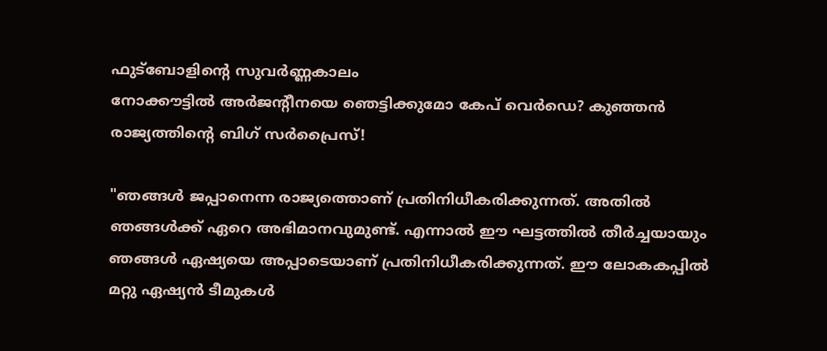ഫുട്ബോളിൻ്റെ സുവർണ്ണകാലം
നോക്കൗട്ടിൽ അർജൻ്റീനയെ ഞെട്ടിക്കുമോ കേപ് വെർഡെ? കുഞ്ഞൻ രാജ്യത്തിൻ്റെ ബിഗ് സർപ്രൈസ്!

"ഞങ്ങൾ ജപ്പാനെന്ന രാജ്യത്തൊണ് പ്രതിനിധീകരിക്കുന്നത്. അതിൽ ഞങ്ങൾക്ക് ഏറെ അഭിമാനവുമുണ്ട്. എന്നാൽ ഈ ഘട്ടത്തിൽ തീർച്ചയായും ഞങ്ങൾ ഏഷ്യയെ അപ്പാടെയാണ് പ്രതിനിധീകരിക്കുന്നത്. ഈ ലോകകപ്പിൽ മറ്റു ഏഷ്യൻ ടീമുകൾ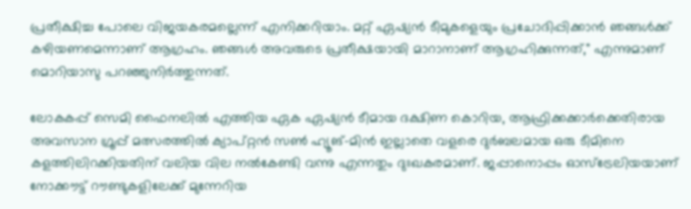പ്രതീക്ഷിച്ച പോലെ വിജയകരമല്ലെന്ന് എനിക്കറിയാം. മറ്റ് ഏഷ്യൻ ടീമുകളെയും പ്രചോദിപ്പിക്കാൻ ഞങ്ങൾക്ക് കഴിയണമെന്നാണ് ആഗ്രഹം. ഞങ്ങൾ അവരുടെ പ്രതീക്ഷയായി മാറാനാണ് ആഗ്രഹിക്കുന്നത്," എന്നുമാണ് മൊറിയാസു പറഞ്ഞുനിർത്തുന്നത്.

ലോകകപ്പ് സെമി ഫൈനലിൽ എത്തിയ ഏക ഏഷ്യൻ ടീമായ ദക്ഷിണ കൊറിയ, ആഫ്രിക്കക്കാർക്കെതിരായ അവസാന ഗ്രൂപ്പ് മത്സരത്തിൽ ക്യാപ്റ്റൻ സൺ ഹ്യൂങ്-മിൻ ഇല്ലാതെ വളരെ ദുർബലമായ ഒരു ടീമിനെ കളത്തിലിറക്കിയതിന് വലിയ വില നൽകേണ്ടി വന്നു എന്നതും ദുഃഖകരമാണ്. ജപ്പാനൊപ്പം ഓസ്‌ട്രേലിയയാണ് നോക്കൗട്ട് റൗണ്ടുകളിലേക്ക് മുന്നേറിയ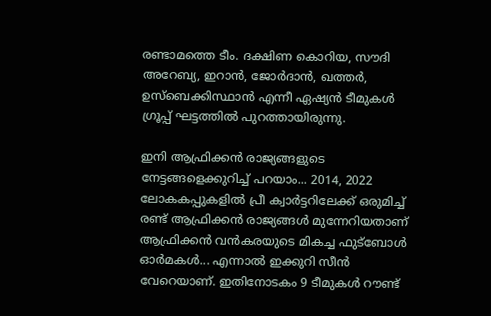രണ്ടാമത്തെ ടീം. ദക്ഷിണ കൊറിയ, സൗദി അറേബ്യ, ഇറാൻ, ജോർദാൻ, ഖത്തർ, ഉസ്ബെക്കിസ്ഥാൻ എന്നീ ഏഷ്യൻ ടീമുകൾ ഗ്രൂപ്പ് ഘട്ടത്തിൽ പുറത്തായിരുന്നു.

ഇനി ആഫ്രിക്കൻ രാജ്യങ്ങളുടെ നേട്ടങ്ങളെക്കുറിച്ച് പറയാം... 2014, 2022 ലോകകപ്പുകളിൽ പ്രീ ക്വാർട്ടറിലേക്ക് ഒരുമിച്ച് രണ്ട് ആഫ്രിക്കൻ രാജ്യങ്ങൾ മുന്നേറിയതാണ് ആഫ്രിക്കൻ വൻകരയുടെ മികച്ച ഫുട്ബോൾ ഓർമകൾ... എന്നാൽ ഇക്കുറി സീൻ വേറെയാണ്. ഇതിനോടകം 9 ടീമുകൾ റൗണ്ട്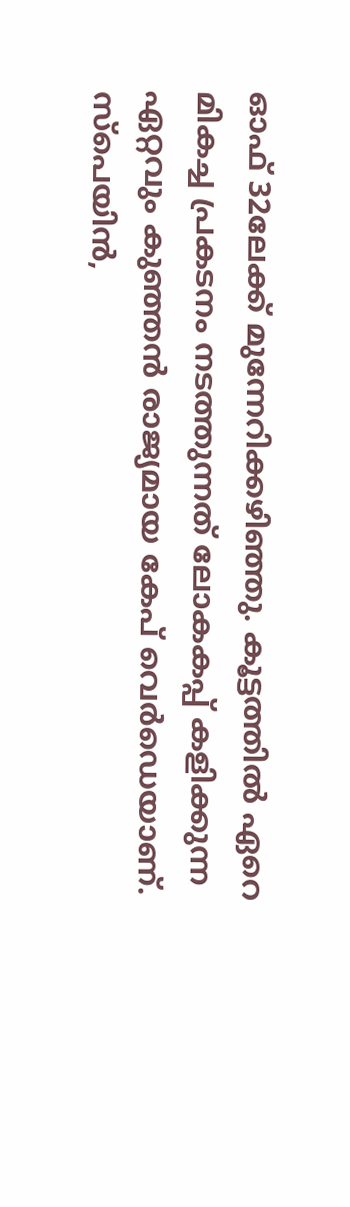ഓഫ് 32ലേക്ക് മുന്നേറിക്കഴിഞ്ഞു. കൂട്ടത്തിൽ ഏറെ മികച്ച പ്രകടനം നടത്തുന്നത് ലോകകപ്പ് കളിക്കുന്ന ഏറ്റവും കുഞ്ഞൻ രാജ്യമായ കേപ് വെർഡെയാണ്. സ്പെയിൻ,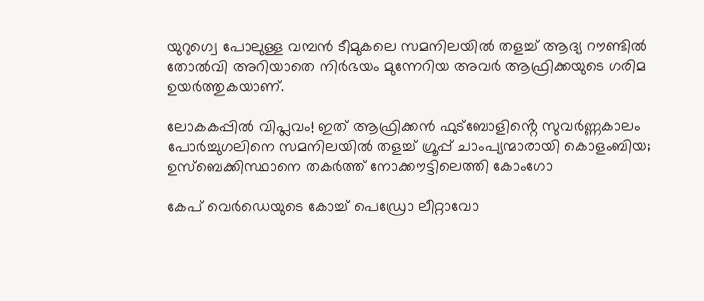യുറുഗ്വെ പോലുള്ള വമ്പൻ ടീമുകലെ സമനിലയിൽ തളച്ച് ആദ്യ റൗണ്ടിൽ തോൽവി അറിയാതെ നിർഭയം മുന്നേറിയ അവർ ആഫ്രിക്കയുടെ ഗരിമ ഉയർത്തുകയാണ്.

ലോകകപ്പിൽ വിപ്ലവം! ഇത് ആഫ്രിക്കൻ ഫുട്ബോളിൻ്റെ സുവർണ്ണകാലം
പോർച്ചുഗലിനെ സമനിലയിൽ തളച്ച് ഗ്രൂപ്പ് ചാംപ്യന്മാരായി കൊളംബിയ; ഉസ്ബെക്കിസ്ഥാനെ തകർത്ത് നോക്കൗട്ടിലെത്തി കോംഗോ

കേപ് വെർഡെയുടെ കോച്ച് പെഡ്രോ ലീറ്റാവോ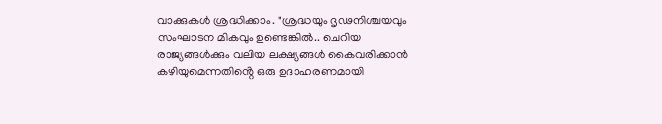വാക്കുകൾ ശ്രദ്ധിക്കാം. "ശ്രദ്ധയും ദൃഢനിശ്ചയവും സംഘാടന മികവും ഉണ്ടെങ്കിൽ.. ചെറിയ രാജ്യങ്ങൾക്കും വലിയ ലക്ഷ്യങ്ങൾ കൈവരിക്കാൻ കഴിയുമെന്നതിൻ്റെ ഒരു ഉദാഹരണമായി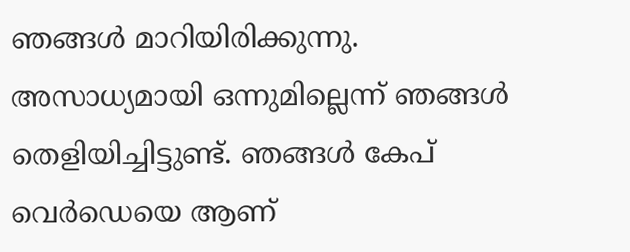ഞങ്ങൾ മാറിയിരിക്കുന്നു. അസാധ്യമായി ഒന്നുമില്ലെന്ന് ഞങ്ങൾ തെളിയിച്ചിട്ടുണ്ട്. ഞങ്ങൾ കേപ് വെർഡെയെ ആണ്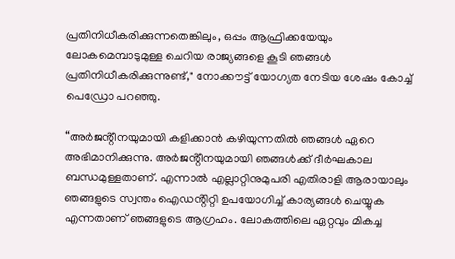പ്രതിനിധീകരിക്കുന്നതെങ്കിലും, ഒപ്പം ആഫ്രിക്കയേയും ലോകമെമ്പാടുമുള്ള ചെറിയ രാജ്യങ്ങളെ കൂടി ഞങ്ങൾ പ്രതിനിധീകരിക്കുന്നുണ്ട്," നോക്കൗട്ട് യോഗ്യത നേടിയ ശേഷം കോച്ച് പെഡ്രോ പറഞ്ഞു.

“അർജൻ്റീനയുമായി കളിക്കാൻ കഴിയുന്നതിൽ ഞങ്ങൾ ഏറെ അഭിമാനിക്കുന്നു. അർജൻ്റീനയുമായി ഞങ്ങൾക്ക് ദീർഘകാല ബന്ധമുള്ളതാണ്. എന്നാൽ എല്ലാറ്റിനുമുപരി എതിരാളി ആരായാലും ഞങ്ങളുടെ സ്വന്തം ഐഡൻ്റിറ്റി ഉപയോഗിച്ച് കാര്യങ്ങൾ ചെയ്യുക എന്നതാണ് ഞങ്ങളുടെ ആഗ്രഹം. ലോകത്തിലെ ഏറ്റവും മികച്ച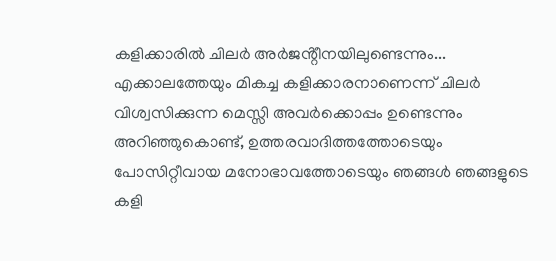കളിക്കാരിൽ ചിലർ അർജൻ്റീനയിലുണ്ടെന്നും... എക്കാലത്തേയും മികച്ച കളിക്കാരനാണെന്ന് ചിലർ വിശ്വസിക്കുന്ന മെസ്സി അവർക്കൊപ്പം ഉണ്ടെന്നും അറിഞ്ഞുകൊണ്ട്, ഉത്തരവാദിത്തത്തോടെയും പോസിറ്റീവായ മനോഭാവത്തോടെയും ഞങ്ങൾ ഞങ്ങളുടെ കളി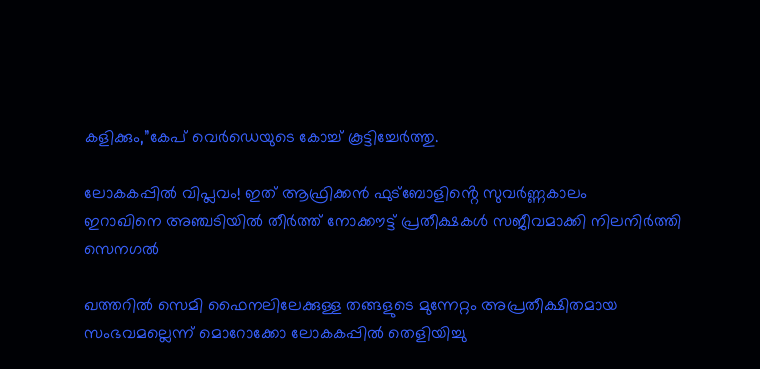കളിക്കും,”കേപ് വെർഡെയുടെ കോച്ച് കൂട്ടിച്ചേർത്തു.

ലോകകപ്പിൽ വിപ്ലവം! ഇത് ആഫ്രിക്കൻ ഫുട്ബോളിൻ്റെ സുവർണ്ണകാലം
ഇറാഖിനെ അഞ്ചടിയിൽ തീർത്ത് നോക്കൗട്ട് പ്രതീക്ഷകൾ സജീവമാക്കി നിലനിർത്തി സെനഗൽ

ഖത്തറിൽ സെമി ഫൈനലിലേക്കുള്ള തങ്ങളുടെ മുന്നേറ്റം അപ്രതീക്ഷിതമായ സംഭവമല്ലെന്ന് മൊറോക്കോ ലോകകപ്പിൽ തെളിയിച്ചു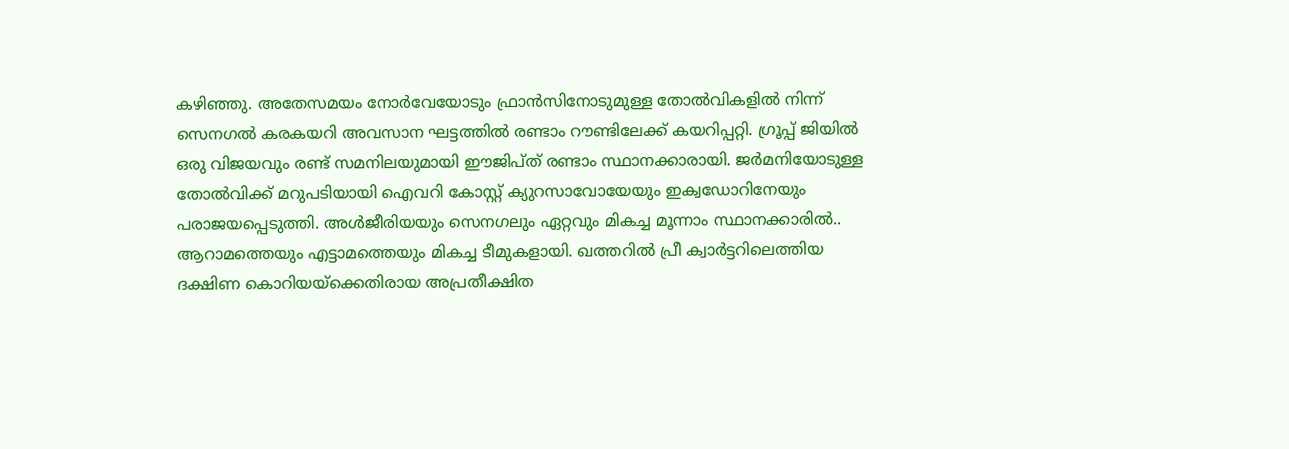കഴിഞ്ഞു. അതേസമയം നോർവേയോടും ഫ്രാൻസിനോടുമുള്ള തോൽവികളിൽ നിന്ന് സെനഗൽ കരകയറി അവസാന ഘട്ടത്തിൽ രണ്ടാം റൗണ്ടിലേക്ക് കയറിപ്പറ്റി. ഗ്രൂപ്പ് ജിയിൽ ഒരു വിജയവും രണ്ട് സമനിലയുമായി ഈജിപ്ത് രണ്ടാം സ്ഥാനക്കാരായി. ജർമനിയോടുള്ള തോൽവിക്ക് മറുപടിയായി ഐവറി കോസ്റ്റ് ക്യുറസാവോയേയും ഇക്വഡോറിനേയും പരാജയപ്പെടുത്തി. അൾജീരിയയും സെനഗലും ഏറ്റവും മികച്ച മൂന്നാം സ്ഥാനക്കാരിൽ.. ആറാമത്തെയും എട്ടാമത്തെയും മികച്ച ടീമുകളായി. ഖത്തറിൽ പ്രീ ക്വാർട്ടറിലെത്തിയ ദക്ഷിണ കൊറിയയ്‌ക്കെതിരായ അപ്രതീക്ഷിത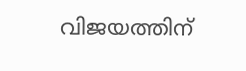വിജയത്തിന്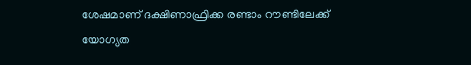ശേഷമാണ് ദക്ഷിണാഫ്രിക്ക രണ്ടാം റൗണ്ടിലേക്ക് യോഗ്യത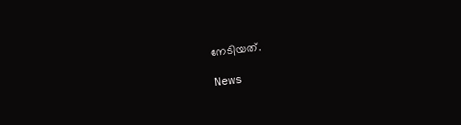നേടിയത്.

News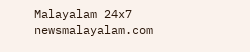Malayalam 24x7
newsmalayalam.com